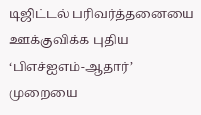டிஜிட்டல் பரிவர்த்தனையை ஊக்குவிக்க புதிய ‘பிஎச்ஐஎம்-ஆதார்’ முறையை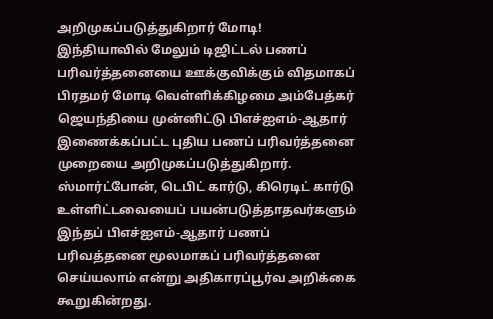அறிமுகப்படுத்துகிறார் மோடி!
இந்தியாவில் மேலும் டிஜிட்டல் பணப் பரிவர்த்தனையை ஊக்குவிக்கும் விதமாகப் பிரதமர் மோடி வெள்ளிக்கிழமை அம்பேத்கர் ஜெயந்தியை முன்னிட்டு பிஎச்ஐஎம்-ஆதார் இணைக்கப்பட்ட புதிய பணப் பரிவர்த்தனை முறையை அறிமுகப்படுத்துகிறார்.
ஸ்மார்ட்போன், டெபிட் கார்டு, கிரெடிட் கார்டு உள்ளிட்டவையைப் பயன்படுத்தாதவர்களும் இந்தப் பிஎச்ஐஎம்-ஆதார் பணப் பரிவத்தனை மூலமாகப் பரிவர்த்தனை செய்யலாம் என்று அதிகாரப்பூர்வ அறிக்கை கூறுகின்றது.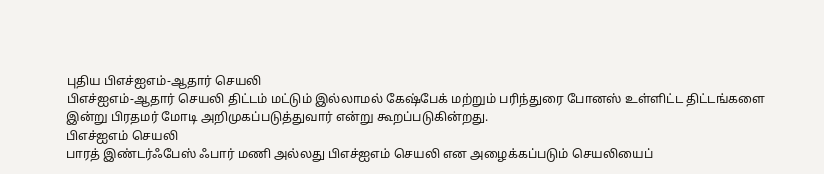புதிய பிஎச்ஐஎம்-ஆதார் செயலி
பிஎச்ஐஎம்-ஆதார் செயலி திட்டம் மட்டும் இல்லாமல் கேஷ்பேக் மற்றும் பரிந்துரை போனஸ் உள்ளிட்ட திட்டங்களை இன்று பிரதமர் மோடி அறிமுகப்படுத்துவார் என்று கூறப்படுகின்றது.
பிஎச்ஐஎம் செயலி
பாரத் இண்டர்ஃபேஸ் ஃபார் மணி அல்லது பிஎச்ஐஎம் செயலி என அழைக்கப்படும் செயலியைப்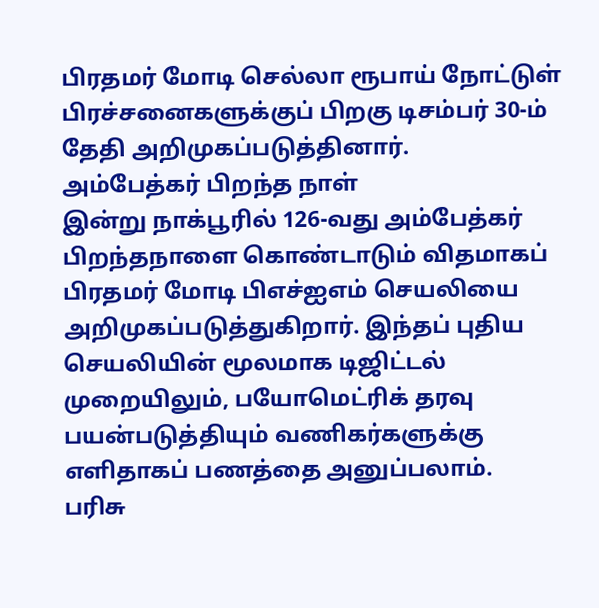பிரதமர் மோடி செல்லா ரூபாய் நோட்டுள் பிரச்சனைகளுக்குப் பிறகு டிசம்பர் 30-ம் தேதி அறிமுகப்படுத்தினார்.
அம்பேத்கர் பிறந்த நாள்
இன்று நாக்பூரில் 126-வது அம்பேத்கர் பிறந்தநாளை கொண்டாடும் விதமாகப் பிரதமர் மோடி பிஎச்ஐஎம் செயலியை அறிமுகப்படுத்துகிறார். இந்தப் புதிய செயலியின் மூலமாக டிஜிட்டல் முறையிலும், பயோமெட்ரிக் தரவு பயன்படுத்தியும் வணிகர்களுக்கு எளிதாகப் பணத்தை அனுப்பலாம்.
பரிசு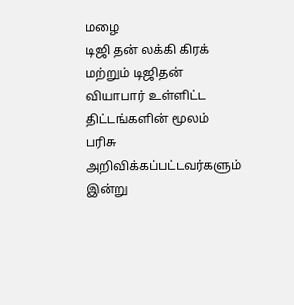மழை
டிஜி தன் லக்கி கிரக் மற்றும் டிஜிதன் வியாபார் உள்ளிட்ட திட்டங்களின் மூலம் பரிசு அறிவிக்கப்பட்டவர்களும் இன்று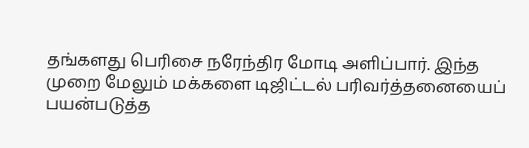தங்களது பெரிசை நரேந்திர மோடி அளிப்பார். இந்த முறை மேலும் மக்களை டிஜிட்டல் பரிவர்த்தனையைப் பயன்படுத்த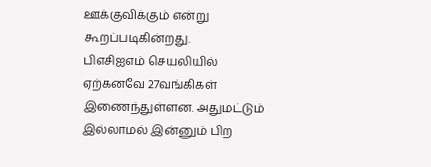ஊக்குவிக்கும் என்று கூறப்படிகின்றது.
பிஎசிஐஎம் செயலியில் ஏற்கனவே 27வங்கிகள் இணைந்துள்ளன. அதுமட்டும் இல்லாமல் இன்னும் பிற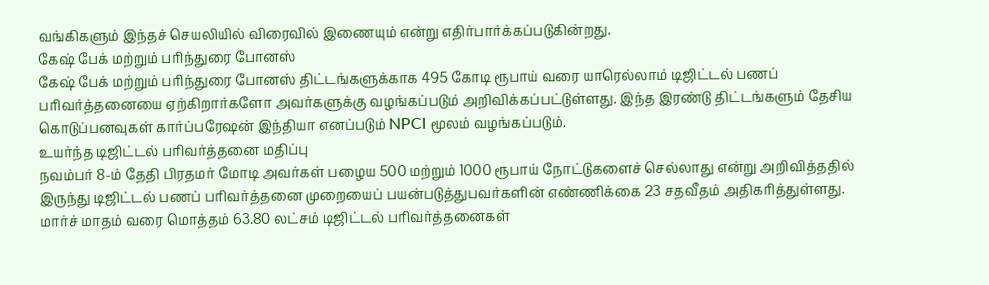வங்கிகளும் இந்தச் செயலியில் விரைவில் இணையும் என்று எதிர்பார்க்கப்படுகின்றது.
கேஷ் பேக் மற்றும் பரிந்துரை போனஸ்
கேஷ் பேக் மற்றும் பரிந்துரை போனஸ் திட்டங்களுக்காக 495 கோடி ரூபாய் வரை யாரெல்லாம் டிஜிட்டல் பணப் பரிவர்த்தனையை ஏற்கிறார்களோ அவர்களுக்கு வழங்கப்படும் அறிவிக்கப்பட்டுள்ளது. இந்த இரண்டு திட்டங்களும் தேசிய கொடுப்பனவுகள் கார்ப்பரேஷன் இந்தியா எனப்படும் NPCI மூலம் வழங்கப்படும்.
உயர்ந்த டிஜிட்டல் பரிவர்த்தனை மதிப்பு
நவம்பர் 8-ம் தேதி பிரதமர் மோடி அவர்கள் பழைய 500 மற்றும் 1000 ரூபாய் நோட்டுகளைச் செல்லாது என்று அறிவித்ததில் இருந்து டிஜிட்டல் பணப் பரிவர்த்தனை முறையைப் பயன்படுத்துபவர்களின் எண்ணிக்கை 23 சதவீதம் அதிகரித்துள்ளது.
மார்ச் மாதம் வரை மொத்தம் 63.80 லட்சம் டிஜிட்டல் பரிவர்த்தனைகள்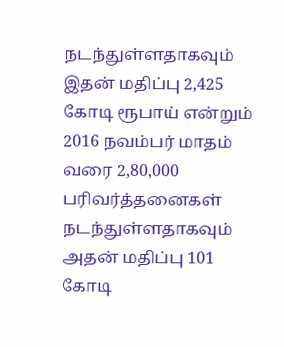நடந்துள்ளதாகவும் இதன் மதிப்பு 2,425 கோடி ரூபாய் என்றும் 2016 நவம்பர் மாதம் வரை 2,80,000 பரிவர்த்தனைகள் நடந்துள்ளதாகவும் அதன் மதிப்பு 101 கோடி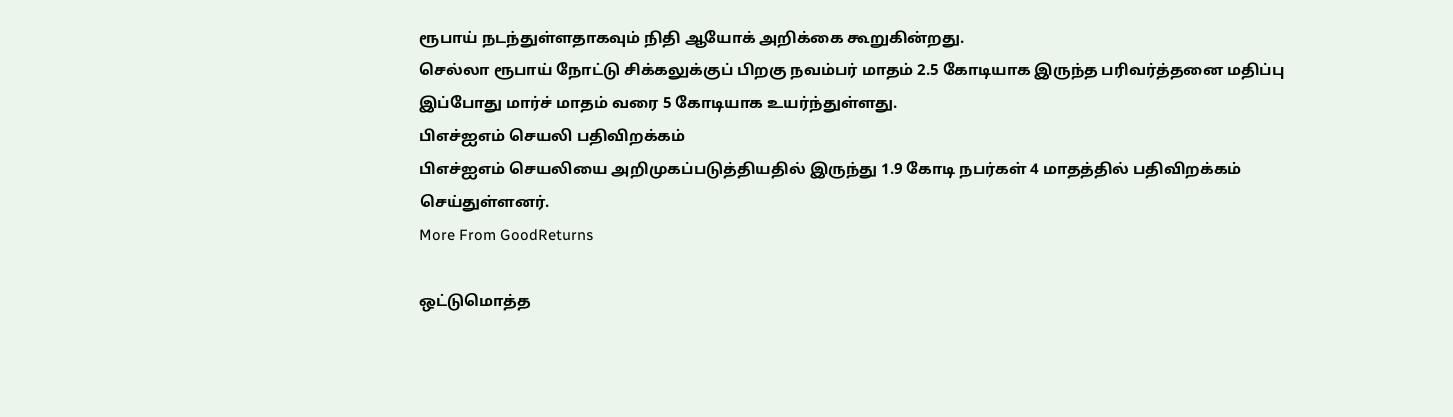ரூபாய் நடந்துள்ளதாகவும் நிதி ஆயோக் அறிக்கை கூறுகின்றது.
செல்லா ரூபாய் நோட்டு சிக்கலுக்குப் பிறகு நவம்பர் மாதம் 2.5 கோடியாக இருந்த பரிவர்த்தனை மதிப்பு இப்போது மார்ச் மாதம் வரை 5 கோடியாக உயர்ந்துள்ளது.
பிஎச்ஐஎம் செயலி பதிவிறக்கம்
பிஎச்ஐஎம் செயலியை அறிமுகப்படுத்தியதில் இருந்து 1.9 கோடி நபர்கள் 4 மாதத்தில் பதிவிறக்கம் செய்துள்ளனர்.
More From GoodReturns

ஒட்டுமொத்த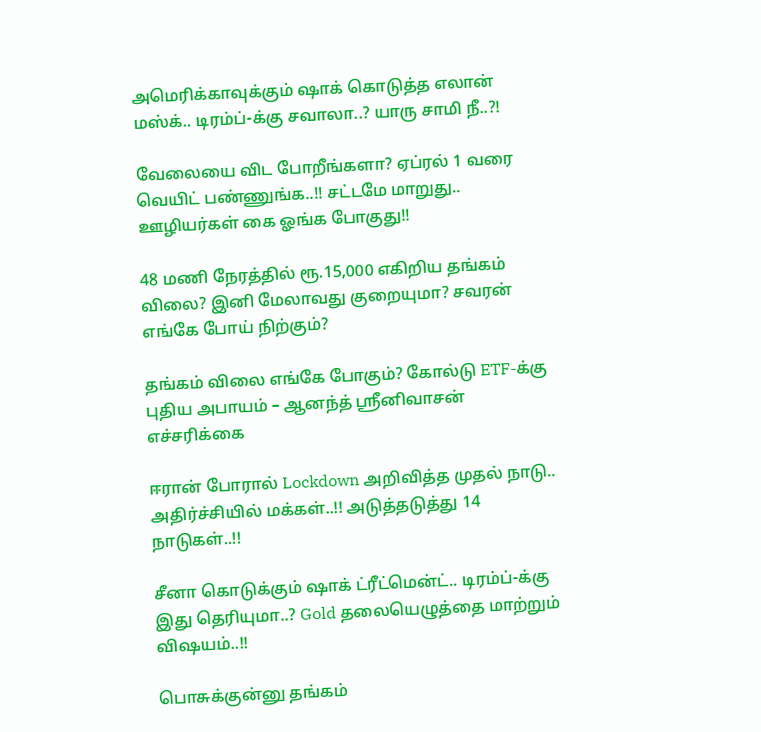அமெரிக்காவுக்கும் ஷாக் கொடுத்த எலான் மஸ்க்.. டிரம்ப்-க்கு சவாலா..? யாரு சாமி நீ..?!

வேலையை விட போறீங்களா? ஏப்ரல் 1 வரை வெயிட் பண்ணுங்க..!! சட்டமே மாறுது.. ஊழியர்கள் கை ஓங்க போகுது!!

48 மணி நேரத்தில் ரூ.15,000 எகிறிய தங்கம் விலை? இனி மேலாவது குறையுமா? சவரன் எங்கே போய் நிற்கும்?

தங்கம் விலை எங்கே போகும்? கோல்டு ETF-க்கு புதிய அபாயம் – ஆனந்த் ஸ்ரீனிவாசன் எச்சரிக்கை

ஈரான் போரால் Lockdown அறிவித்த முதல் நாடு.. அதிர்ச்சியில் மக்கள்..!! அடுத்தடுத்து 14 நாடுகள்..!!

சீனா கொடுக்கும் ஷாக் ட்ரீட்மென்ட்.. டிரம்ப்-க்கு இது தெரியுமா..? Gold தலையெழுத்தை மாற்றும் விஷயம்..!!

பொசுக்குன்னு தங்கம்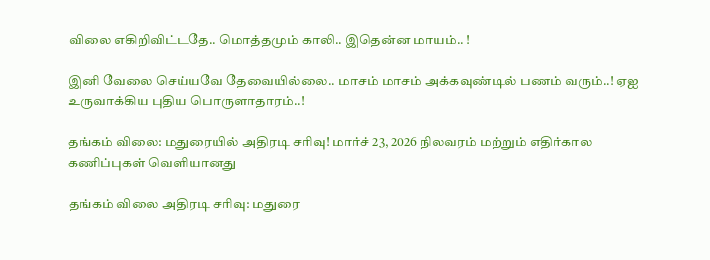விலை எகிறிவிட்டதே.. மொத்தமும் காலி.. இதென்ன மாயம்.. !

இனி வேலை செய்யவே தேவையில்லை.. மாசம் மாசம் அக்கவுண்டில் பணம் வரும்..! ஏஐ உருவாக்கிய புதிய பொருளாதாரம்..!

தங்கம் விலை: மதுரையில் அதிரடி சரிவு! மார்ச் 23, 2026 நிலவரம் மற்றும் எதிர்கால கணிப்புகள் வெளியானது

தங்கம் விலை அதிரடி சரிவு: மதுரை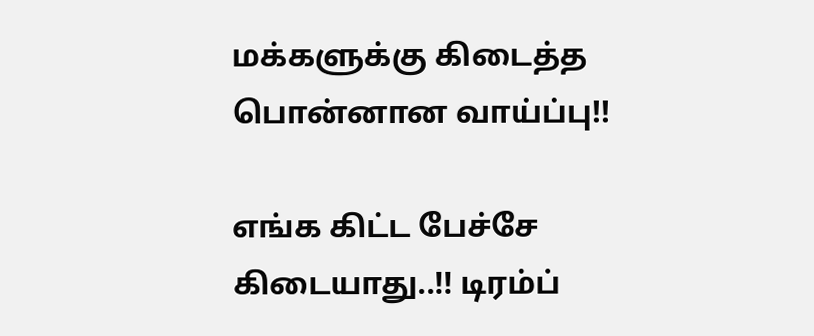மக்களுக்கு கிடைத்த பொன்னான வாய்ப்பு!!

எங்க கிட்ட பேச்சே கிடையாது..!! டிரம்ப்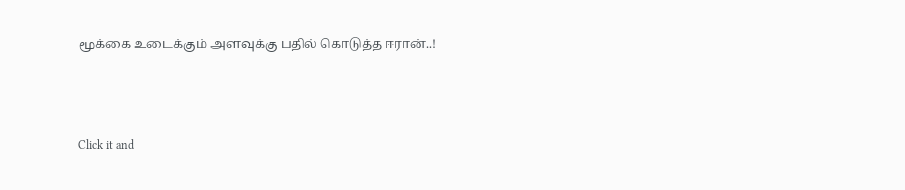மூக்கை உடைக்கும் அளவுக்கு பதில் கொடுத்த ஈரான்..!



Click it and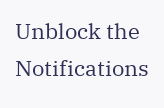Unblock the Notifications